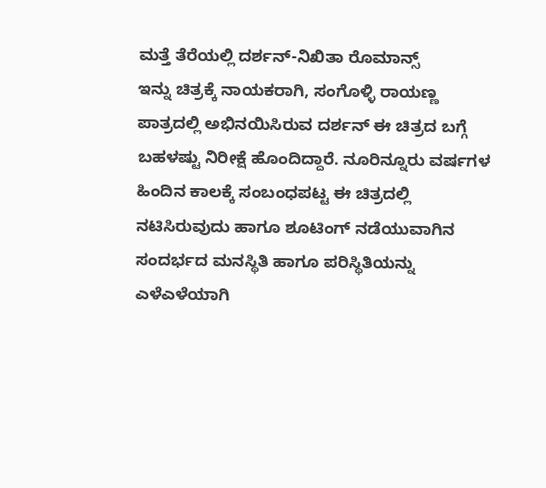ಮತ್ತೆ ತೆರೆಯಲ್ಲಿ ದರ್ಶನ್-ನಿಖಿತಾ ರೊಮಾನ್ಸ್
ಇನ್ನು ಚಿತ್ರಕ್ಕೆ ನಾಯಕರಾಗಿ, ಸಂಗೊಳ್ಳಿ ರಾಯಣ್ಣ ಪಾತ್ರದಲ್ಲಿ ಅಭಿನಯಿಸಿರುವ ದರ್ಶನ್ ಈ ಚಿತ್ರದ ಬಗ್ಗೆ ಬಹಳಷ್ಟು ನಿರೀಕ್ಷೆ ಹೊಂದಿದ್ದಾರೆ. ನೂರಿನ್ನೂರು ವರ್ಷಗಳ ಹಿಂದಿನ ಕಾಲಕ್ಕೆ ಸಂಬಂಧಪಟ್ಟ ಈ ಚಿತ್ರದಲ್ಲಿ ನಟಿಸಿರುವುದು ಹಾಗೂ ಶೂಟಿಂಗ್ ನಡೆಯುವಾಗಿನ ಸಂದರ್ಭದ ಮನಸ್ಥಿತಿ ಹಾಗೂ ಪರಿಸ್ಥಿತಿಯನ್ನು ಎಳೆಎಳೆಯಾಗಿ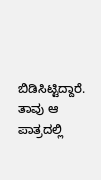ಬಿಡಿಸಿಟ್ಟಿದ್ದಾರೆ. ತಾವು ಆ ಪಾತ್ರದಲ್ಲಿ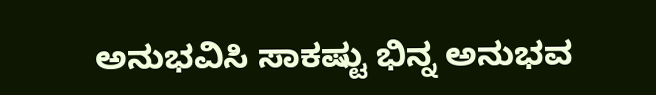ಅನುಭವಿಸಿ ಸಾಕಷ್ಟು ಭಿನ್ನ ಅನುಭವ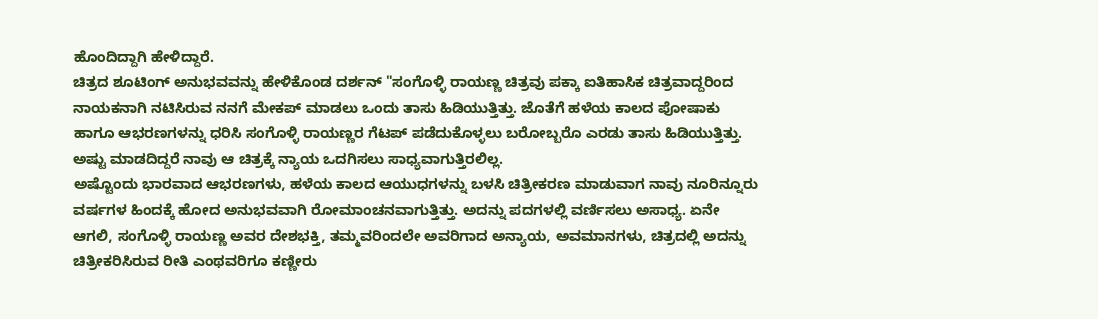ಹೊಂದಿದ್ದಾಗಿ ಹೇಳಿದ್ದಾರೆ.
ಚಿತ್ರದ ಶೂಟಿಂಗ್ ಅನುಭವವನ್ನು ಹೇಳಿಕೊಂಡ ದರ್ಶನ್ "ಸಂಗೊಳ್ಳಿ ರಾಯಣ್ಣ ಚಿತ್ರವು ಪಕ್ಕಾ ಐತಿಹಾಸಿಕ ಚಿತ್ರವಾದ್ದರಿಂದ ನಾಯಕನಾಗಿ ನಟಿಸಿರುವ ನನಗೆ ಮೇಕಪ್ ಮಾಡಲು ಒಂದು ತಾಸು ಹಿಡಿಯುತ್ತಿತ್ತು. ಜೊತೆಗೆ ಹಳೆಯ ಕಾಲದ ಪೋಷಾಕು ಹಾಗೂ ಆಭರಣಗಳನ್ನು ಧರಿಸಿ ಸಂಗೊಳ್ಳಿ ರಾಯಣ್ಣರ ಗೆಟಪ್ ಪಡೆದುಕೊಳ್ಳಲು ಬರೋಬ್ಬರೊ ಎರಡು ತಾಸು ಹಿಡಿಯುತ್ತಿತ್ತು. ಅಷ್ಟು ಮಾಡದಿದ್ದರೆ ನಾವು ಆ ಚಿತ್ರಕ್ಕೆ ನ್ಯಾಯ ಒದಗಿಸಲು ಸಾಧ್ಯವಾಗುತ್ತಿರಲಿಲ್ಲ.
ಅಷ್ಟೊಂದು ಭಾರವಾದ ಆಭರಣಗಳು, ಹಳೆಯ ಕಾಲದ ಆಯುಧಗಳನ್ನು ಬಳಸಿ ಚಿತ್ರೀಕರಣ ಮಾಡುವಾಗ ನಾವು ನೂರಿನ್ನೂರು ವರ್ಷಗಳ ಹಿಂದಕ್ಕೆ ಹೋದ ಅನುಭವವಾಗಿ ರೋಮಾಂಚನವಾಗುತ್ತಿತ್ತು. ಅದನ್ನು ಪದಗಳಲ್ಲಿ ವರ್ಣಿಸಲು ಅಸಾಧ್ಯ. ಏನೇ ಆಗಲಿ, ಸಂಗೊಳ್ಳಿ ರಾಯಣ್ಣ ಅವರ ದೇಶಭಕ್ತಿ, ತಮ್ಮವರಿಂದಲೇ ಅವರಿಗಾದ ಅನ್ಯಾಯ, ಅವಮಾನಗಳು, ಚಿತ್ರದಲ್ಲಿ ಅದನ್ನು ಚಿತ್ರೀಕರಿಸಿರುವ ರೀತಿ ಎಂಥವರಿಗೂ ಕಣ್ಣೀರು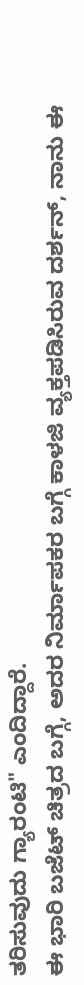ತರಿಸುವುದು ಗ್ಯಾರಂಟಿ" ಎಂದಿದ್ದಾರೆ.
ಈ ಭಾರಿ ಬಜೆಟ್ ಚಿತ್ರದ ಬಗ್ಗೆ, ಅದರ ನಿರ್ಮಾಪಕರ ಬಗ್ಗೆ ಕಾಳಜಿ ವ್ಯಕ್ತಪಡಿಸಿರುವ ದರ್ಶನ್, ನಾನು ಈ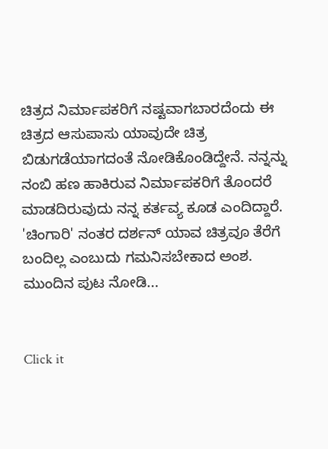ಚಿತ್ರದ ನಿರ್ಮಾಪಕರಿಗೆ ನಷ್ಟವಾಗಬಾರದೆಂದು ಈ ಚಿತ್ರದ ಆಸುಪಾಸು ಯಾವುದೇ ಚಿತ್ರ ಬಿಡುಗಡೆಯಾಗದಂತೆ ನೋಡಿಕೊಂಡಿದ್ದೇನೆ. ನನ್ನನ್ನು ನಂಬಿ ಹಣ ಹಾಕಿರುವ ನಿರ್ಮಾಪಕರಿಗೆ ತೊಂದರೆ ಮಾಡದಿರುವುದು ನನ್ನ ಕರ್ತವ್ಯ ಕೂಡ ಎಂದಿದ್ದಾರೆ. 'ಚಿಂಗಾರಿ' ನಂತರ ದರ್ಶನ್ ಯಾವ ಚಿತ್ರವೂ ತೆರೆಗೆ ಬಂದಿಲ್ಲ ಎಂಬುದು ಗಮನಿಸಬೇಕಾದ ಅಂಶ. ಮುಂದಿನ ಪುಟ ನೋಡಿ...


Click it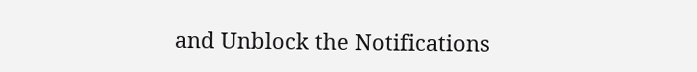and Unblock the Notifications